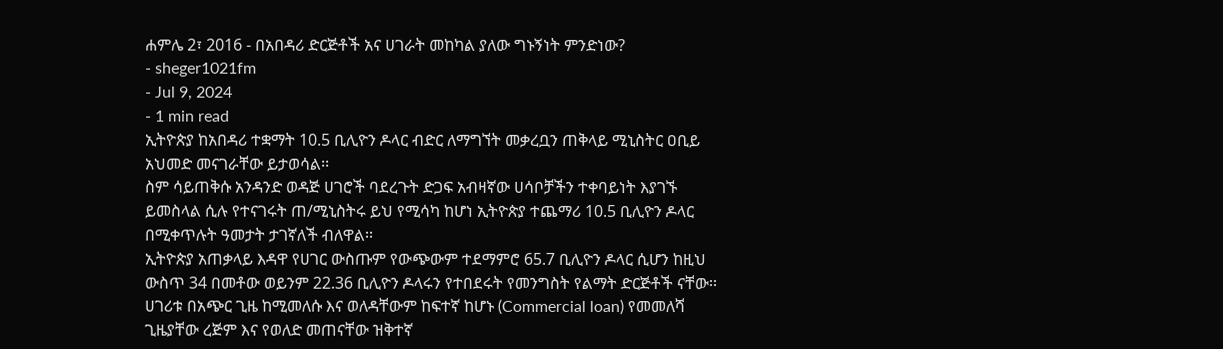ሐምሌ 2፣ 2016 - በአበዳሪ ድርጅቶች አና ሀገራት መከካል ያለው ግኑኝነት ምንድነው?
- sheger1021fm
- Jul 9, 2024
- 1 min read
ኢትዮጵያ ከአበዳሪ ተቋማት 10.5 ቢሊዮን ዶላር ብድር ለማግኘት መቃረቧን ጠቅላይ ሚኒስትር ዐቢይ አህመድ መናገራቸው ይታወሳል፡፡
ስም ሳይጠቅሱ አንዳንድ ወዳጅ ሀገሮች ባደረጉት ድጋፍ አብዛኛው ሀሳቦቻችን ተቀባይነት እያገኙ ይመስላል ሲሉ የተናገሩት ጠ/ሚኒስትሩ ይህ የሚሳካ ከሆነ ኢትዮጵያ ተጨማሪ 10.5 ቢሊዮን ዶላር በሚቀጥሉት ዓመታት ታገኛለች ብለዋል፡፡
ኢትዮጵያ አጠቃላይ እዳዋ የሀገር ውስጡም የውጭውም ተደማምሮ 65.7 ቢሊዮን ዶላር ሲሆን ከዚህ ውስጥ 34 በመቶው ወይንም 22.36 ቢሊዮን ዶላሩን የተበደሩት የመንግስት የልማት ድርጅቶች ናቸው፡፡
ሀገሪቱ በአጭር ጊዜ ከሚመለሱ እና ወለዳቸውም ከፍተኛ ከሆኑ (Commercial loan) የመመለሻ ጊዜያቸው ረጅም እና የወለድ መጠናቸው ዝቅተኛ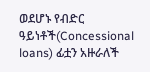ወደሆኑ የብድር ዓይነቶች(Concessional loans) ፊቷን አዙራለች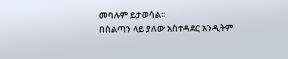መባሉም ይታወሳል፡፡
በስልጣን ላይ ያለው አስተዳደር አንዲትም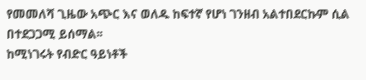የመመለሻ ጊዜው አጭር እና ወለዱ ከፍተኛ የሆነ ገንዘብ አልተበደርኩም ሲል በተደጋጋሚ ይሰማል፡፡
ከሚነገሩት የብድር ዓይነቶች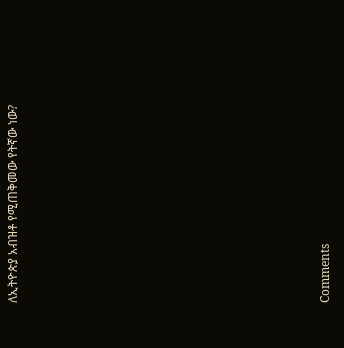ለኢትዮጵያ አብዝቶ የሚጠቅመው የትኛው ነው?












Comments